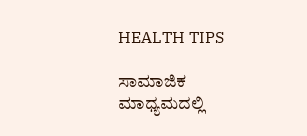HEALTH TIPS

ಸಾಮಾಜಿಕ ಮಾಧ್ಯಮದಲ್ಲಿ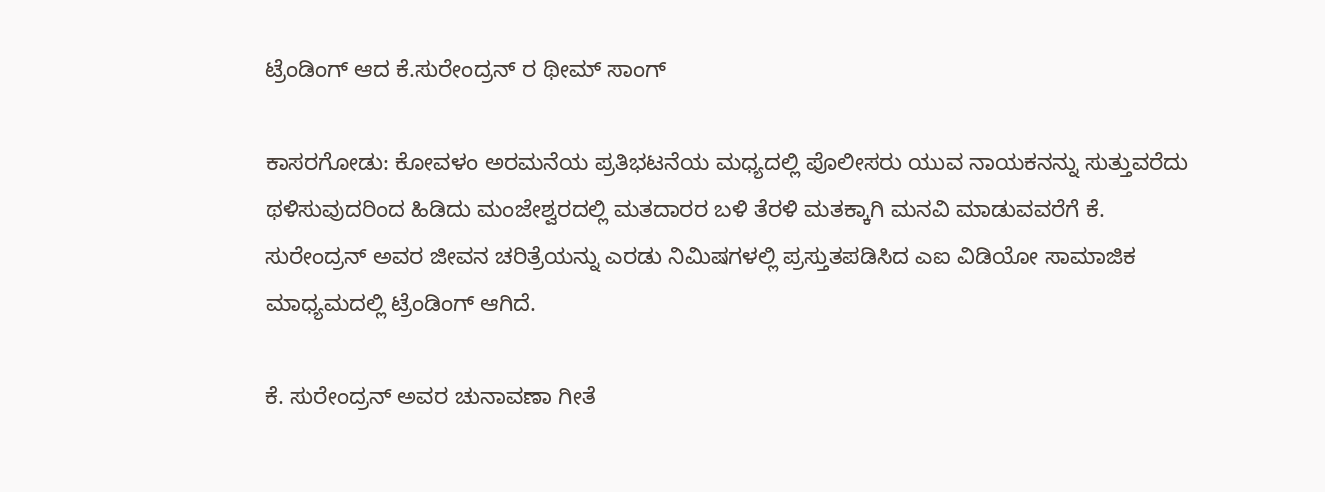ಟ್ರೆಂಡಿಂಗ್ ಆದ ಕೆ.ಸುರೇಂದ್ರನ್ ರ ಥೀಮ್ ಸಾಂಗ್

ಕಾಸರಗೋಡು: ಕೋವಳಂ ಅರಮನೆಯ ಪ್ರತಿಭಟನೆಯ ಮಧ್ಯದಲ್ಲಿ ಪೊಲೀಸರು ಯುವ ನಾಯಕನನ್ನು ಸುತ್ತುವರೆದು ಥಳಿಸುವುದರಿಂದ ಹಿಡಿದು ಮಂಜೇಶ್ವರದಲ್ಲಿ ಮತದಾರರ ಬಳಿ ತೆರಳಿ ಮತಕ್ಕಾಗಿ ಮನವಿ ಮಾಡುವವರೆಗೆ ಕೆ. ಸುರೇಂದ್ರನ್ ಅವರ ಜೀವನ ಚರಿತ್ರೆಯನ್ನು ಎರಡು ನಿಮಿಷಗಳಲ್ಲಿ ಪ್ರಸ್ತುತಪಡಿಸಿದ ಎಐ ವಿಡಿಯೋ ಸಾಮಾಜಿಕ ಮಾಧ್ಯಮದಲ್ಲಿ ಟ್ರೆಂಡಿಂಗ್ ಆಗಿದೆ.

ಕೆ. ಸುರೇಂದ್ರನ್ ಅವರ ಚುನಾವಣಾ ಗೀತೆ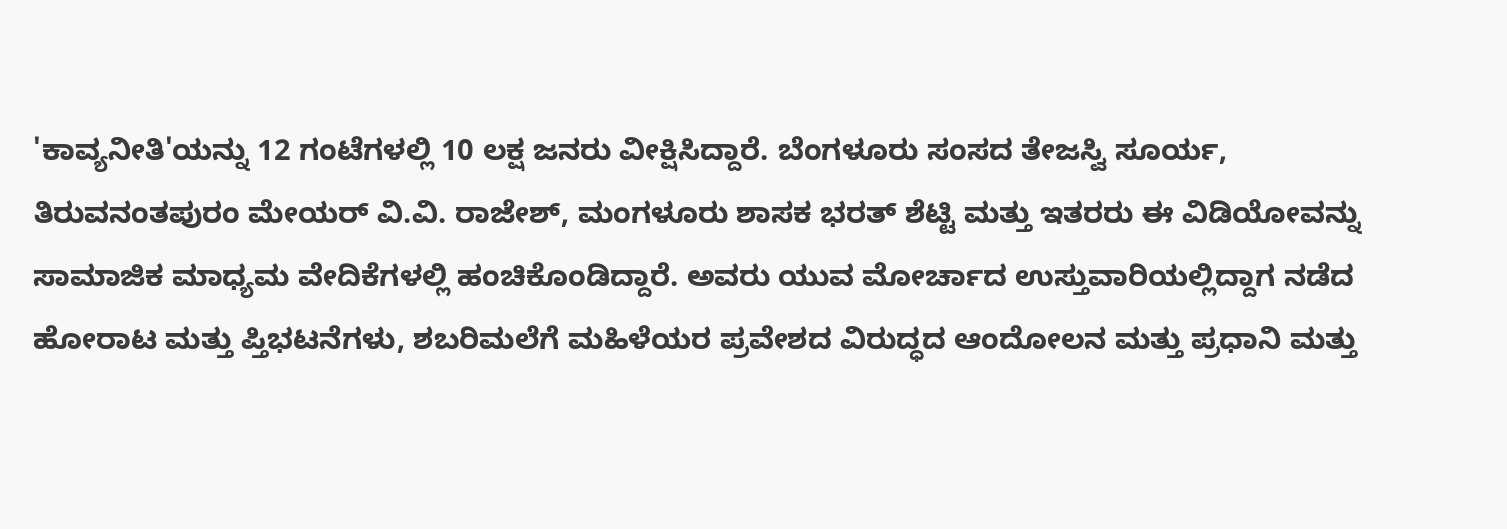'ಕಾವ್ಯನೀತಿ'ಯನ್ನು 12 ಗಂಟೆಗಳಲ್ಲಿ 10 ಲಕ್ಷ ಜನರು ವೀಕ್ಷಿಸಿದ್ದಾರೆ. ಬೆಂಗಳೂರು ಸಂಸದ ತೇಜಸ್ವಿ ಸೂರ್ಯ, ತಿರುವನಂತಪುರಂ ಮೇಯರ್ ವಿ.ವಿ. ರಾಜೇಶ್, ಮಂಗಳೂರು ಶಾಸಕ ಭರತ್ ಶೆಟ್ಟಿ ಮತ್ತು ಇತರರು ಈ ವಿಡಿಯೋವನ್ನು ಸಾಮಾಜಿಕ ಮಾಧ್ಯಮ ವೇದಿಕೆಗಳಲ್ಲಿ ಹಂಚಿಕೊಂಡಿದ್ದಾರೆ. ಅವರು ಯುವ ಮೋರ್ಚಾದ ಉಸ್ತುವಾರಿಯಲ್ಲಿದ್ದಾಗ ನಡೆದ ಹೋರಾಟ ಮತ್ತು ಪ್ತಿಭಟನೆಗಳು, ಶಬರಿಮಲೆಗೆ ಮಹಿಳೆಯರ ಪ್ರವೇಶದ ವಿರುದ್ಧದ ಆಂದೋಲನ ಮತ್ತು ಪ್ರಧಾನಿ ಮತ್ತು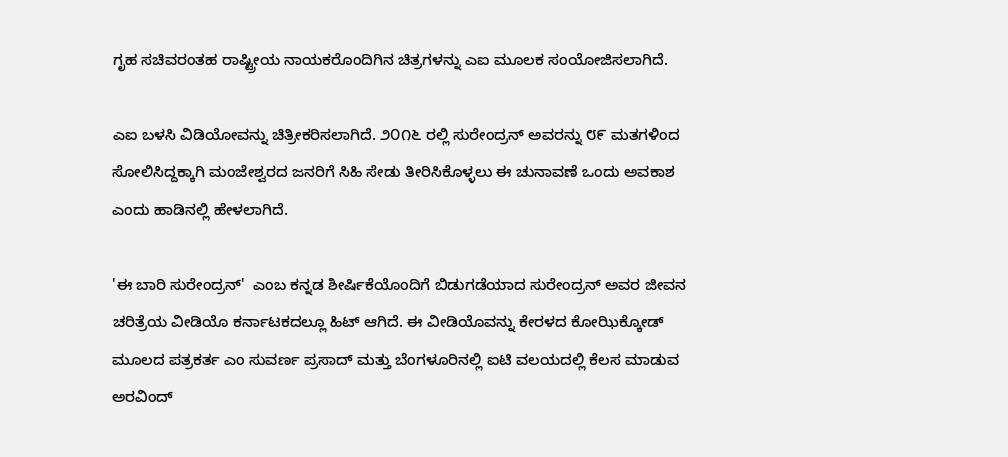ಗೃಹ ಸಚಿವರಂತಹ ರಾಷ್ಟ್ರೀಯ ನಾಯಕರೊಂದಿಗಿನ ಚಿತ್ರಗಳನ್ನು ಎಐ ಮೂಲಕ ಸಂಯೋಜಿಸಲಾಗಿದೆ.

ಎಐ ಬಳಸಿ ವಿಡಿಯೋವನ್ನು ಚಿತ್ರೀಕರಿಸಲಾಗಿದೆ. ೨೦೧೬ ರಲ್ಲಿ ಸುರೇಂದ್ರನ್ ಅವರನ್ನು ೮೯ ಮತಗಳಿಂದ ಸೋಲಿಸಿದ್ದಕ್ಕಾಗಿ ಮಂಜೇಶ್ವರದ ಜನರಿಗೆ ಸಿಹಿ ಸೇಡು ತೀರಿಸಿಕೊಳ್ಳಲು ಈ ಚುನಾವಣೆ ಒಂದು ಅವಕಾಶ ಎಂದು ಹಾಡಿನಲ್ಲಿ ಹೇಳಲಾಗಿದೆ.

'ಈ ಬಾರಿ ಸುರೇಂದ್ರನ್'  ಎಂಬ ಕನ್ನಡ ಶೀರ್ಷಿಕೆಯೊಂದಿಗೆ ಬಿಡುಗಡೆಯಾದ ಸುರೇಂದ್ರನ್ ಅವರ ಜೀವನ ಚರಿತ್ರೆಯ ವೀಡಿಯೊ ಕರ್ನಾಟಕದಲ್ಲೂ ಹಿಟ್ ಆಗಿದೆ. ಈ ವೀಡಿಯೊವನ್ನು ಕೇರಳದ ಕೋಝಿಕ್ಕೋಡ್ ಮೂಲದ ಪತ್ರಕರ್ತ ಎಂ ಸುವರ್ಣ ಪ್ರಸಾದ್ ಮತ್ತು ಬೆಂಗಳೂರಿನಲ್ಲಿ ಐಟಿ ವಲಯದಲ್ಲಿ ಕೆಲಸ ಮಾಡುವ ಅರವಿಂದ್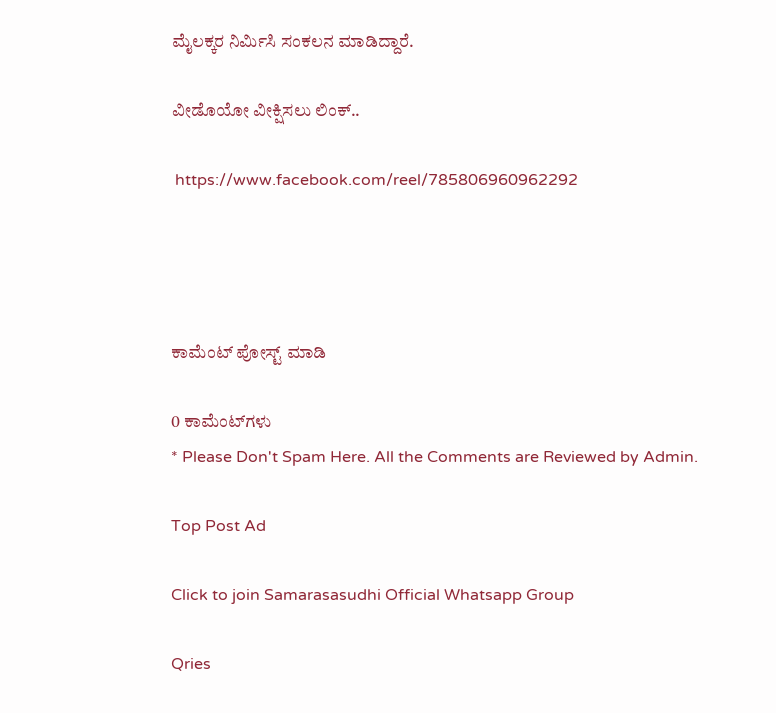ಮೈಲಕ್ಕರ ನಿರ್ಮಿಸಿ ಸಂಕಲನ ಮಾಡಿದ್ದಾರೆ.

ವೀಡೊಯೋ ವೀಕ್ಷಿಸಲು ಲಿಂಕ್..

 https://www.facebook.com/reel/785806960962292




ಕಾಮೆಂಟ್‌‌ ಪೋಸ್ಟ್‌ ಮಾಡಿ

0 ಕಾಮೆಂಟ್‌ಗಳು
* Please Don't Spam Here. All the Comments are Reviewed by Admin.

Top Post Ad

Click to join Samarasasudhi Official Whatsapp Group

Qries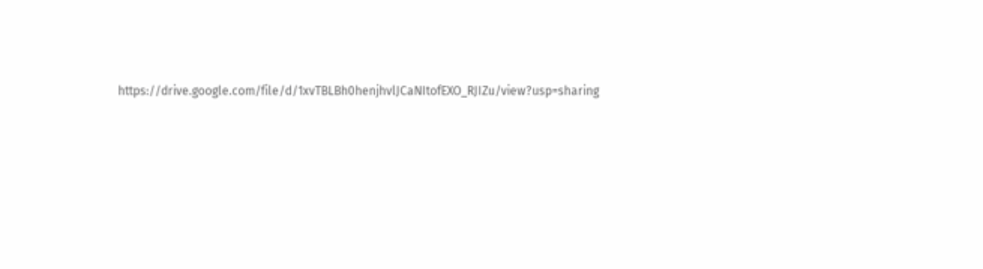https://drive.google.com/file/d/1xvTBLBh0henjhvlJCaNItofEXO_RJIZu/view?usp=sharing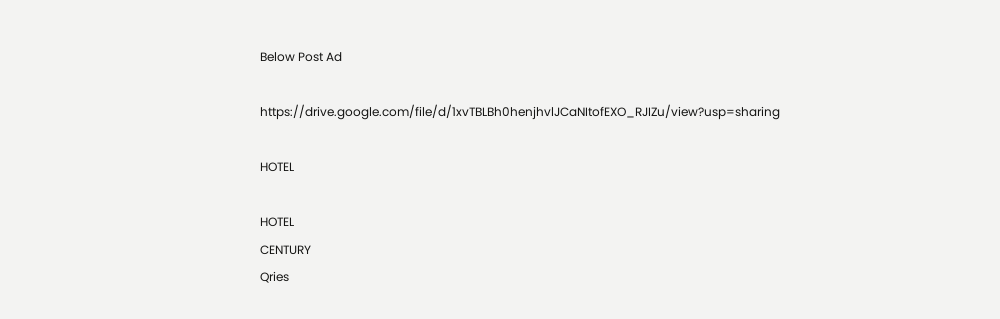Below Post Ad

https://drive.google.com/file/d/1xvTBLBh0henjhvlJCaNItofEXO_RJIZu/view?usp=sharing

HOTEL

HOTEL
CENTURY
Qries